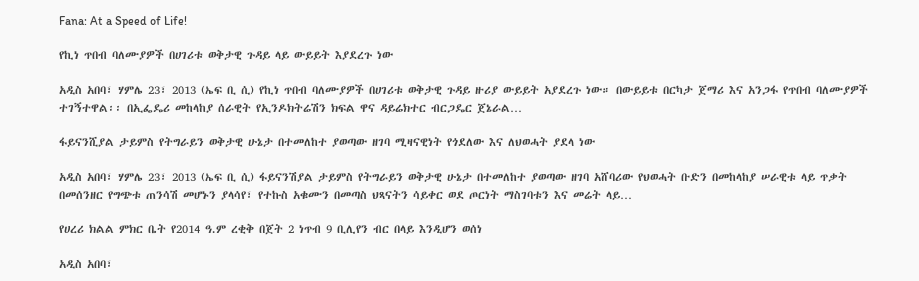Fana: At a Speed of Life!

የኪነ ጥበብ ባለሙያዎች በሀገሪቱ ወቅታዊ ጉዳይ ላይ ውይይት እያደረጉ ነው

አዲስ አበባ፣ ሃምሌ 23፣ 2013 (ኤፍ ቢ ሲ) የኪነ ጥበብ ባለሙያዎች በሀገሪቱ ወቅታዊ ጉዳይ ዙሪያ ውይይት አያደረጉ ነው። በውይይቱ በርካታ ጀማሪ እና አንጋፋ የጥበብ ባለሙያዎች ተገኝተዋል፡፡ በኢፌዴሪ መከላከያ ሰራዊት የኢንዶክትሬሽን ክፍል ዋና ዳይሬክተር ብርጋዴር ጀኔራል…

ፋይናንሺያል ታይምስ የትግራይን ወቅታዊ ሁኔታ በተመለከተ ያወጣው ዘገባ ሚዛናዊነት የጎደለው እና ለህወሓት ያደላ ነው

አዲስ አበባ፣ ሃምሌ 23፣ 2013 (ኤፍ ቢ ሲ) ፋይናንሽያል ታይምስ የትግራይን ወቅታዊ ሁኔታ በተመለከተ ያወጣው ዘገባ አሸባሪው የህወሓት ቡድን በመከላከያ ሠራዊቱ ላይ ጥቃት በመሰንዘር የግጭቱ ጠንሳሽ መሆኑን ያላሳየ፣ የተኩስ አቁሙን በመጣስ ህጻናትን ሳይቀር ወደ ጦርነት ማስገባቱን እና መሬት ላይ…

የሀረሪ ክልል ምክር ቤት የ2014 ዓ.ም ረቂቅ በጀት 2 ነጥብ 9 ቢሊየን ብር በላይ እንዲሆን ወሰነ

አዲስ አበባ፣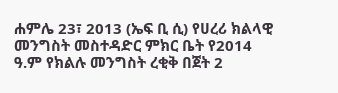ሐምሌ 23፣ 2013 (ኤፍ ቢ ሲ) የሀረሪ ክልላዊ መንግስት መስተዳድር ምክር ቤት የ2014 ዓ.ም የክልሉ መንግስት ረቂቅ በጀት 2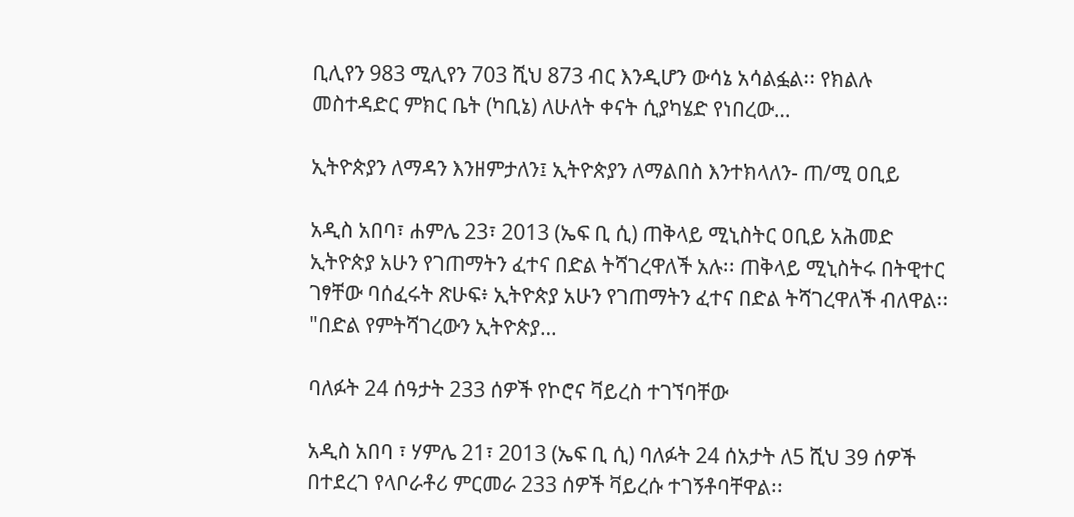ቢሊየን 983 ሚሊየን 703 ሺህ 873 ብር እንዲሆን ውሳኔ አሳልፏል፡፡ የክልሉ መስተዳድር ምክር ቤት (ካቢኔ) ለሁለት ቀናት ሲያካሄድ የነበረው…

ኢትዮጵያን ለማዳን እንዘምታለን፤ ኢትዮጵያን ለማልበስ እንተክላለን- ጠ/ሚ ዐቢይ

አዲስ አበባ፣ ሐምሌ 23፣ 2013 (ኤፍ ቢ ሲ) ጠቅላይ ሚኒስትር ዐቢይ አሕመድ ኢትዮጵያ አሁን የገጠማትን ፈተና በድል ትሻገረዋለች አሉ፡፡ ጠቅላይ ሚኒስትሩ በትዊተር ገፃቸው ባሰፈሩት ጽሁፍ፥ ኢትዮጵያ አሁን የገጠማትን ፈተና በድል ትሻገረዋለች ብለዋል፡፡ "በድል የምትሻገረውን ኢትዮጵያ…

ባለፉት 24 ሰዓታት 233 ሰዎች የኮሮና ቫይረስ ተገኘባቸው

አዲስ አበባ ፣ ሃምሌ 21፣ 2013 (ኤፍ ቢ ሲ) ባለፉት 24 ሰአታት ለ5 ሺህ 39 ሰዎች በተደረገ የላቦራቶሪ ምርመራ 233 ሰዎች ቫይረሱ ተገኝቶባቸዋል፡፡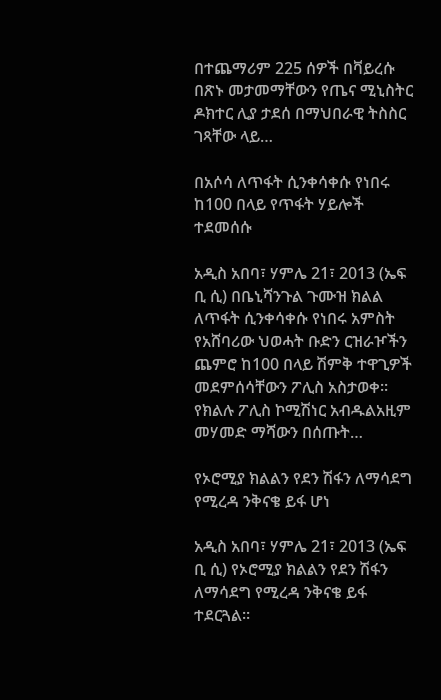በተጨማሪም 225 ሰዎች በቫይረሱ በጽኑ መታመማቸውን የጤና ሚኒስትር ዶክተር ሊያ ታደሰ በማህበራዊ ትስስር ገጻቸው ላይ…

በአሶሳ ለጥፋት ሲንቀሳቀሱ የነበሩ ከ100 በላይ የጥፋት ሃይሎች ተደመሰሱ

አዲስ አበባ፣ ሃምሌ 21፣ 2013 (ኤፍ ቢ ሲ) በቤኒሻንጉል ጉሙዝ ክልል ለጥፋት ሲንቀሳቀሱ የነበሩ አምስት የአሸባሪው ህወሓት ቡድን ርዝራዦችን ጨምሮ ከ100 በላይ ሽምቅ ተዋጊዎች መደምሰሳቸውን ፖሊስ አስታወቀ፡፡   የክልሉ ፖሊስ ኮሚሽነር አብዱልአዚም መሃመድ ማሻውን በሰጡት…

የኦሮሚያ ክልልን የደን ሽፋን ለማሳደግ የሚረዳ ንቅናቄ ይፋ ሆነ

አዲስ አበባ፣ ሃምሌ 21፣ 2013 (ኤፍ ቢ ሲ) የኦሮሚያ ክልልን የደን ሽፋን ለማሳደግ የሚረዳ ንቅናቄ ይፋ ተደርጓል፡፡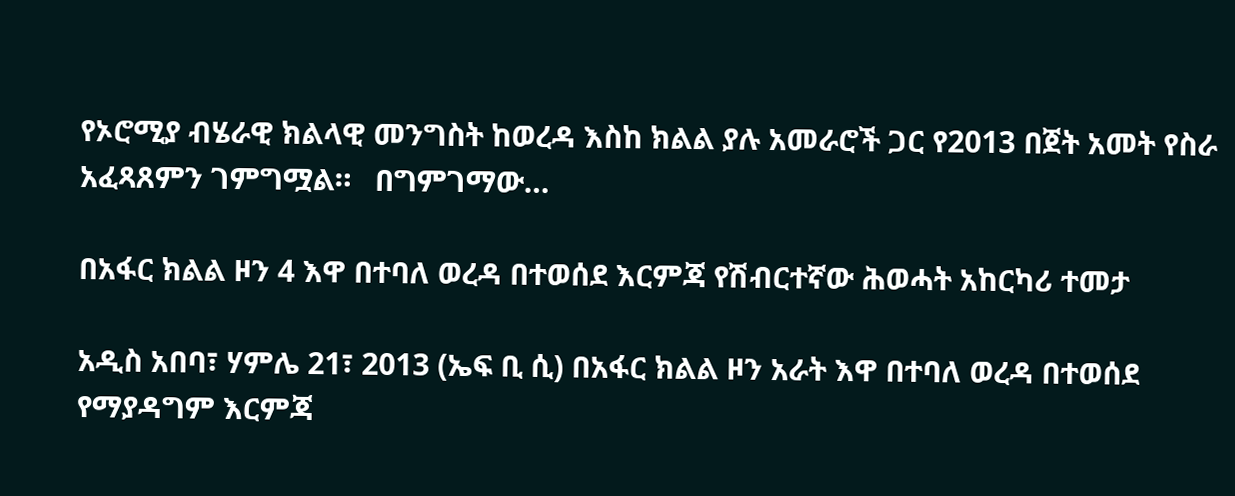የኦሮሚያ ብሄራዊ ክልላዊ መንግስት ከወረዳ እስከ ክልል ያሉ አመራሮች ጋር የ2013 በጀት አመት የስራ አፈጻጸምን ገምግሟል።   በግምገማው…

በአፋር ክልል ዞን 4 እዋ በተባለ ወረዳ በተወሰደ እርምጃ የሽብርተኛው ሕወሓት አከርካሪ ተመታ

አዲስ አበባ፣ ሃምሌ 21፣ 2013 (ኤፍ ቢ ሲ) በአፋር ክልል ዞን አራት እዋ በተባለ ወረዳ በተወሰደ የማያዳግም እርምጃ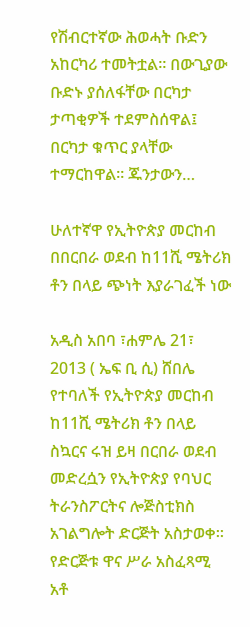የሽብርተኛው ሕወሓት ቡድን አከርካሪ ተመትቷል። በውጊያው ቡድኑ ያሰለፋቸው በርካታ ታጣቂዎች ተደምስሰዋል፤ በርካታ ቁጥር ያላቸው ተማርከዋል፡፡ ጁንታውን…

ሁለተኛዋ የኢትዮጵያ መርከብ በበርበራ ወደብ ከ11ሺ ሜትሪክ ቶን በላይ ጭነት እያራገፈች ነው

አዲስ አበባ ፣ሐምሌ 21፣ 2013 ( ኤፍ ቢ ሲ) ሸበሌ የተባለች የኢትዮጵያ መርከብ ከ11ሺ ሜትሪክ ቶን በላይ ስኳርና ሩዝ ይዛ በርበራ ወደብ መድረሷን የኢትዮጵያ የባህር ትራንስፖርትና ሎጅስቲክስ አገልግሎት ድርጅት አስታወቀ።   የድርጅቱ ዋና ሥራ አስፈጻሚ አቶ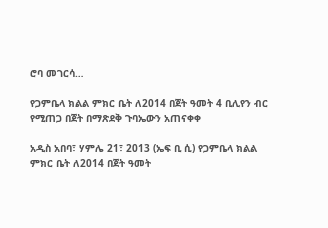ሮባ መገርሳ…

የጋምቤላ ክልል ምክር ቤት ለ2014 በጀት ዓመት 4 ቢሊየን ብር የሚጠጋ በጀት በማጽደቅ ጉባኤውን አጠናቀቀ

አዲስ አበባ፣ ሃምሌ 21፣ 2013 (ኤፍ ቢ ሲ) የጋምቤላ ክልል ምክር ቤት ለ2014 በጀት ዓመት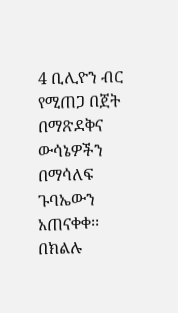4 ቢሊዮን ብር የሚጠጋ በጀት በማጽደቅና ውሳኔዎችን በማሳለፍ ጉባኤውን አጠናቀቀ፡፡ በክልሉ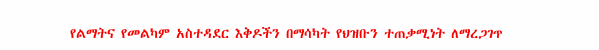የልማትና የመልካም አስተዳደር እቅዶችን በማሳካት የህዝቡን ተጠቃሚነት ለማረጋገጥ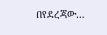በየደረጃው…